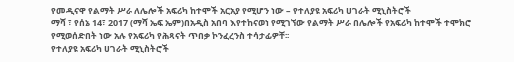የመዲናዋ የልማት ሥራ ለሌሎች አፍሪካ ከተሞች አርአያ የሚሆን ነው – የተለያዩ አፍሪካ ሀገራት ሚኒስትሮች
ማሻ ፣ የሰኔ 14፣ 2017 (ማሻ ኤፍ ኤም)በአዲስ አበባ እየተከናወነ የሚገኘው የልማት ሥራ በሌሎች የአፍሪካ ከተሞች ተሞክሮ የሚወሰድበት ነው አሉ የአፍሪካ የሕጻናት ጥበቃ ኮንፈረንስ ተሳታፊዎቸ፡፡
የተለያዩ አፍሪካ ሀገራት ሚኒስትሮች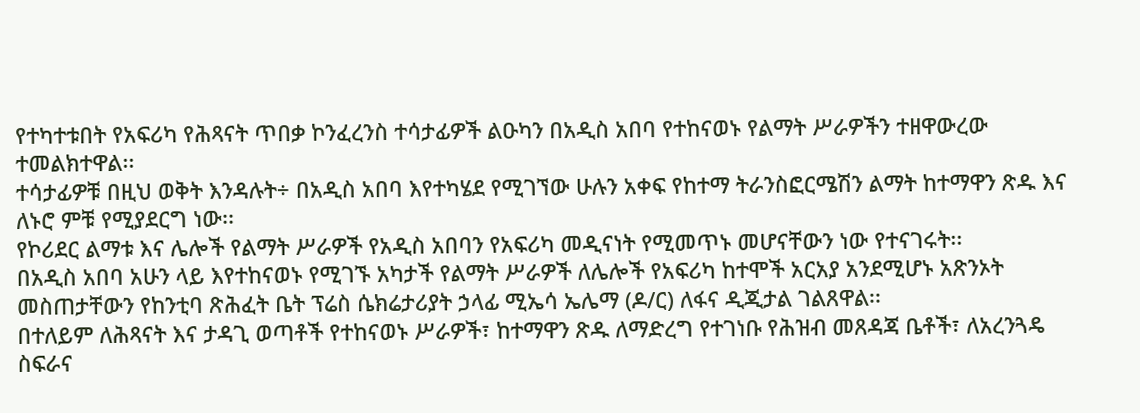የተካተቱበት የአፍሪካ የሕጻናት ጥበቃ ኮንፈረንስ ተሳታፊዎች ልዑካን በአዲስ አበባ የተከናወኑ የልማት ሥራዎችን ተዘዋውረው ተመልክተዋል፡፡
ተሳታፊዎቹ በዚህ ወቅት እንዳሉት÷ በአዲስ አበባ እየተካሄደ የሚገኘው ሁሉን አቀፍ የከተማ ትራንስፎርሜሽን ልማት ከተማዋን ጽዱ እና ለኑሮ ምቹ የሚያደርግ ነው፡፡
የኮሪደር ልማቱ እና ሌሎች የልማት ሥራዎች የአዲስ አበባን የአፍሪካ መዲናነት የሚመጥኑ መሆናቸውን ነው የተናገሩት፡፡
በአዲስ አበባ አሁን ላይ እየተከናወኑ የሚገኙ አካታች የልማት ሥራዎች ለሌሎች የአፍሪካ ከተሞች አርአያ አንደሚሆኑ አጽንኦት መስጠታቸውን የከንቲባ ጽሕፈት ቤት ፕሬስ ሴክሬታሪያት ኃላፊ ሚኤሳ ኤሌማ (ዶ/ር) ለፋና ዲጂታል ገልጸዋል፡፡
በተለይም ለሕጻናት እና ታዳጊ ወጣቶች የተከናወኑ ሥራዎች፣ ከተማዋን ጽዱ ለማድረግ የተገነቡ የሕዝብ መጸዳጃ ቤቶች፣ ለአረንጓዴ ስፍራና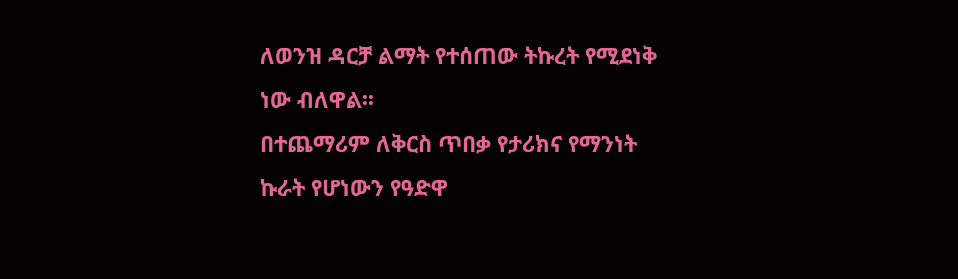ለወንዝ ዳርቻ ልማት የተሰጠው ትኩረት የሚደነቅ ነው ብለዋል፡፡
በተጨማሪም ለቅርስ ጥበቃ የታሪክና የማንነት ኩራት የሆነውን የዓድዋ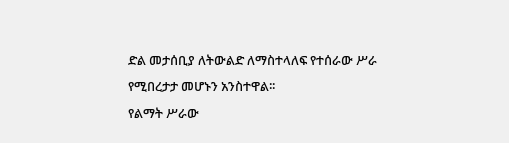ድል መታሰቢያ ለትውልድ ለማስተላለፍ የተሰራው ሥራ የሚበረታታ መሆኑን አንስተዋል፡፡
የልማት ሥራው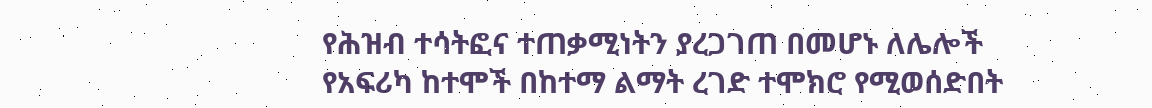የሕዝብ ተሳትፎና ተጠቃሚነትን ያረጋገጠ በመሆኑ ለሌሎች የአፍሪካ ከተሞች በከተማ ልማት ረገድ ተሞክሮ የሚወሰድበት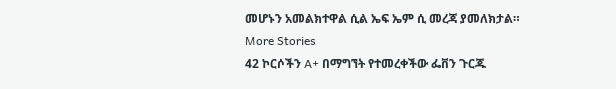መሆኑን አመልክተዋል ሲል ኤፍ ኤም ሲ መረጃ ያመለክታል።
More Stories
42 ኮርሶችን A+ በማግኘት የተመረቀችው ፌቨን ጉርጁ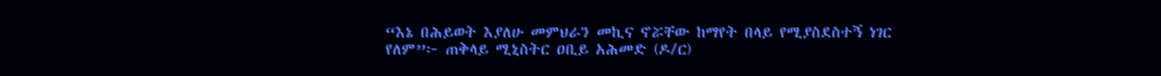“እኔ በሕይወት እያለሁ መምህራን መኪና ኖሯቸው ከማየት በላይ የሚያስደስተኝ ነገር የለም”፦ ጠቅላይ ሚኒስትር ዐቢይ አሕመድ (ዶ/ር)